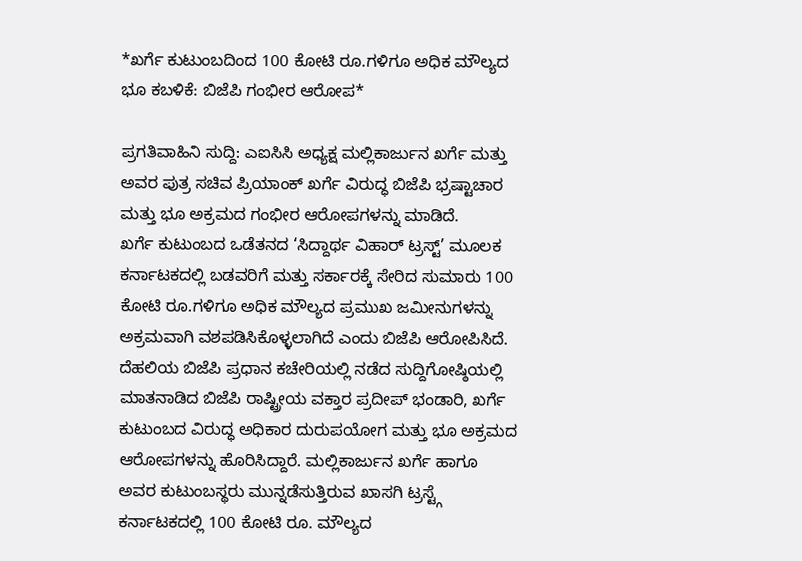*ಖರ್ಗೆ ಕುಟುಂಬದಿಂದ 100 ಕೋಟಿ ರೂ.ಗಳಿಗೂ ಅಧಿಕ ಮೌಲ್ಯದ ಭೂ ಕಬಳಿಕೆ: ಬಿಜೆಪಿ ಗಂಭೀರ ಆರೋಪ*

ಪ್ರಗತಿವಾಹಿನಿ ಸುದ್ದಿ: ಎಐಸಿಸಿ ಅಧ್ಯಕ್ಷ ಮಲ್ಲಿಕಾರ್ಜುನ ಖರ್ಗೆ ಮತ್ತು ಅವರ ಪುತ್ರ ಸಚಿವ ಪ್ರಿಯಾಂಕ್ ಖರ್ಗೆ ವಿರುದ್ಧ ಬಿಜೆಪಿ ಭ್ರಷ್ಟಾಚಾರ ಮತ್ತು ಭೂ ಅಕ್ರಮದ ಗಂಭೀರ ಆರೋಪಗಳನ್ನು ಮಾಡಿದೆ.
ಖರ್ಗೆ ಕುಟುಂಬದ ಒಡೆತನದ ‘ಸಿದ್ದಾರ್ಥ ವಿಹಾರ್ ಟ್ರಸ್ಟ್’ ಮೂಲಕ ಕರ್ನಾಟಕದಲ್ಲಿ ಬಡವರಿಗೆ ಮತ್ತು ಸರ್ಕಾರಕ್ಕೆ ಸೇರಿದ ಸುಮಾರು 100 ಕೋಟಿ ರೂ.ಗಳಿಗೂ ಅಧಿಕ ಮೌಲ್ಯದ ಪ್ರಮುಖ ಜಮೀನುಗಳನ್ನು ಅಕ್ರಮವಾಗಿ ವಶಪಡಿಸಿಕೊಳ್ಳಲಾಗಿದೆ ಎಂದು ಬಿಜೆಪಿ ಆರೋಪಿಸಿದೆ.
ದೆಹಲಿಯ ಬಿಜೆಪಿ ಪ್ರಧಾನ ಕಚೇರಿಯಲ್ಲಿ ನಡೆದ ಸುದ್ದಿಗೋಷ್ಠಿಯಲ್ಲಿ ಮಾತನಾಡಿದ ಬಿಜೆಪಿ ರಾಷ್ಟ್ರೀಯ ವಕ್ತಾರ ಪ್ರದೀಪ್ ಭಂಡಾರಿ, ಖರ್ಗೆ ಕುಟುಂಬದ ವಿರುದ್ಧ ಅಧಿಕಾರ ದುರುಪಯೋಗ ಮತ್ತು ಭೂ ಅಕ್ರಮದ ಆರೋಪಗಳನ್ನು ಹೊರಿಸಿದ್ದಾರೆ. ಮಲ್ಲಿಕಾರ್ಜುನ ಖರ್ಗೆ ಹಾಗೂ ಅವರ ಕುಟುಂಬಸ್ಥರು ಮುನ್ನಡೆಸುತ್ತಿರುವ ಖಾಸಗಿ ಟ್ರಸ್ಟ್ಗೆ ಕರ್ನಾಟಕದಲ್ಲಿ 100 ಕೋಟಿ ರೂ. ಮೌಲ್ಯದ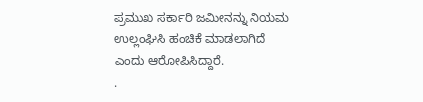ಪ್ರಮುಖ ಸರ್ಕಾರಿ ಜಮೀನನ್ನು ನಿಯಮ ಉಲ್ಲಂಘಿಸಿ ಹಂಚಿಕೆ ಮಾಡಲಾಗಿದೆ ಎಂದು ಆರೋಪಿಸಿದ್ದಾರೆ.
.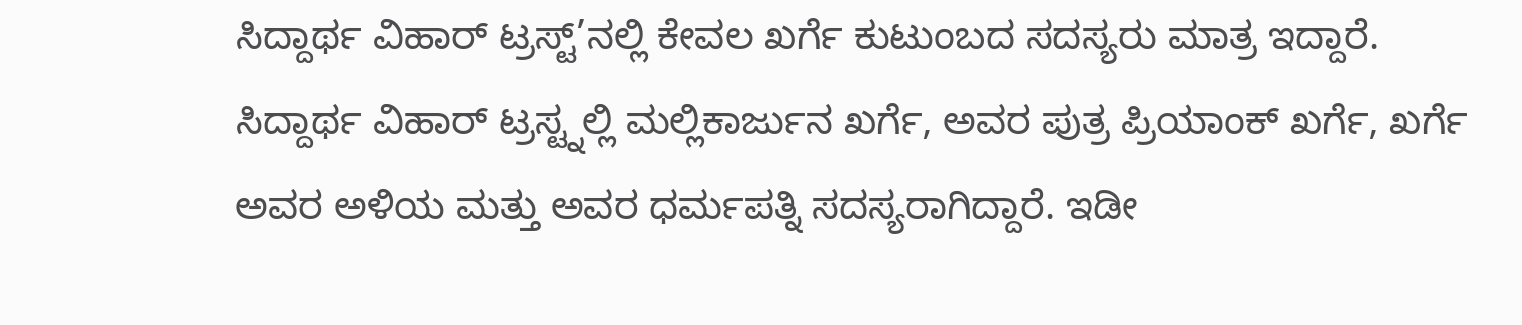ಸಿದ್ದಾರ್ಥ ವಿಹಾರ್ ಟ್ರಸ್ಟ್’ನಲ್ಲಿ ಕೇವಲ ಖರ್ಗೆ ಕುಟುಂಬದ ಸದಸ್ಯರು ಮಾತ್ರ ಇದ್ದಾರೆ. ಸಿದ್ದಾರ್ಥ ವಿಹಾರ್ ಟ್ರಸ್ಟ್ನಲ್ಲಿ ಮಲ್ಲಿಕಾರ್ಜುನ ಖರ್ಗೆ, ಅವರ ಪುತ್ರ ಪ್ರಿಯಾಂಕ್ ಖರ್ಗೆ, ಖರ್ಗೆ ಅವರ ಅಳಿಯ ಮತ್ತು ಅವರ ಧರ್ಮಪತ್ನಿ ಸದಸ್ಯರಾಗಿದ್ದಾರೆ. ಇಡೀ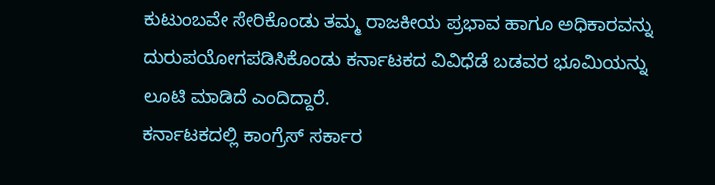ಕುಟುಂಬವೇ ಸೇರಿಕೊಂಡು ತಮ್ಮ ರಾಜಕೀಯ ಪ್ರಭಾವ ಹಾಗೂ ಅಧಿಕಾರವನ್ನು ದುರುಪಯೋಗಪಡಿಸಿಕೊಂಡು ಕರ್ನಾಟಕದ ವಿವಿಧೆಡೆ ಬಡವರ ಭೂಮಿಯನ್ನು ಲೂಟಿ ಮಾಡಿದೆ ಎಂದಿದ್ದಾರೆ.
ಕರ್ನಾಟಕದಲ್ಲಿ ಕಾಂಗ್ರೆಸ್ ಸರ್ಕಾರ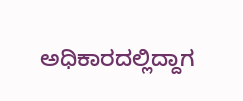ಅಧಿಕಾರದಲ್ಲಿದ್ದಾಗ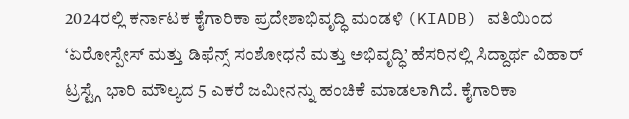2024ರಲ್ಲಿ ಕರ್ನಾಟಕ ಕೈಗಾರಿಕಾ ಪ್ರದೇಶಾಭಿವೃದ್ಧಿ ಮಂಡಳಿ (KIADB) ವತಿಯಿಂದ ‘ಏರೋಸ್ಪೇಸ್ ಮತ್ತು ಡಿಫೆನ್ಸ್ ಸಂಶೋಧನೆ ಮತ್ತು ಅಭಿವೃದ್ಧಿ’ ಹೆಸರಿನಲ್ಲಿ ಸಿದ್ದಾರ್ಥ ವಿಹಾರ್ ಟ್ರಸ್ಟ್ಗೆ ಭಾರಿ ಮೌಲ್ಯದ 5 ಎಕರೆ ಜಮೀನನ್ನು ಹಂಚಿಕೆ ಮಾಡಲಾಗಿದೆ. ಕೈಗಾರಿಕಾ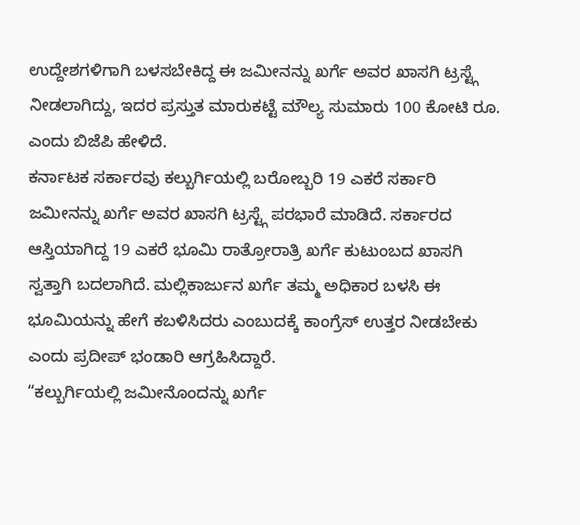ಉದ್ದೇಶಗಳಿಗಾಗಿ ಬಳಸಬೇಕಿದ್ದ ಈ ಜಮೀನನ್ನು ಖರ್ಗೆ ಅವರ ಖಾಸಗಿ ಟ್ರಸ್ಟ್ಗೆ ನೀಡಲಾಗಿದ್ದು, ಇದರ ಪ್ರಸ್ತುತ ಮಾರುಕಟ್ಟೆ ಮೌಲ್ಯ ಸುಮಾರು 100 ಕೋಟಿ ರೂ. ಎಂದು ಬಿಜೆಪಿ ಹೇಳಿದೆ.
ಕರ್ನಾಟಕ ಸರ್ಕಾರವು ಕಲ್ಬುರ್ಗಿಯಲ್ಲಿ ಬರೋಬ್ಬರಿ 19 ಎಕರೆ ಸರ್ಕಾರಿ ಜಮೀನನ್ನು ಖರ್ಗೆ ಅವರ ಖಾಸಗಿ ಟ್ರಸ್ಟ್ಗೆ ಪರಭಾರೆ ಮಾಡಿದೆ. ಸರ್ಕಾರದ ಆಸ್ತಿಯಾಗಿದ್ದ 19 ಎಕರೆ ಭೂಮಿ ರಾತ್ರೋರಾತ್ರಿ ಖರ್ಗೆ ಕುಟುಂಬದ ಖಾಸಗಿ ಸ್ವತ್ತಾಗಿ ಬದಲಾಗಿದೆ. ಮಲ್ಲಿಕಾರ್ಜುನ ಖರ್ಗೆ ತಮ್ಮ ಅಧಿಕಾರ ಬಳಸಿ ಈ ಭೂಮಿಯನ್ನು ಹೇಗೆ ಕಬಳಿಸಿದರು ಎಂಬುದಕ್ಕೆ ಕಾಂಗ್ರೆಸ್ ಉತ್ತರ ನೀಡಬೇಕು ಎಂದು ಪ್ರದೀಪ್ ಭಂಡಾರಿ ಆಗ್ರಹಿಸಿದ್ದಾರೆ.
“ಕಲ್ಬುರ್ಗಿಯಲ್ಲಿ ಜಮೀನೊಂದನ್ನು ಖರ್ಗೆ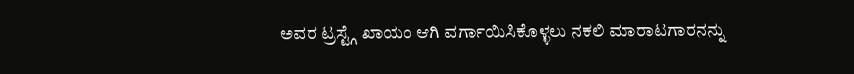ಅವರ ಟ್ರಸ್ಟ್ಗೆ ಖಾಯಂ ಆಗಿ ವರ್ಗಾಯಿಸಿಕೊಳ್ಳಲು ನಕಲಿ ಮಾರಾಟಗಾರನನ್ನು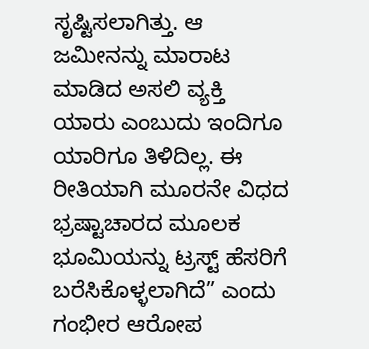ಸೃಷ್ಟಿಸಲಾಗಿತ್ತು. ಆ ಜಮೀನನ್ನು ಮಾರಾಟ ಮಾಡಿದ ಅಸಲಿ ವ್ಯಕ್ತಿ ಯಾರು ಎಂಬುದು ಇಂದಿಗೂ ಯಾರಿಗೂ ತಿಳಿದಿಲ್ಲ. ಈ ರೀತಿಯಾಗಿ ಮೂರನೇ ವಿಧದ ಭ್ರಷ್ಟಾಚಾರದ ಮೂಲಕ ಭೂಮಿಯನ್ನು ಟ್ರಸ್ಟ್ ಹೆಸರಿಗೆ ಬರೆಸಿಕೊಳ್ಳಲಾಗಿದೆ” ಎಂದು ಗಂಭೀರ ಆರೋಪ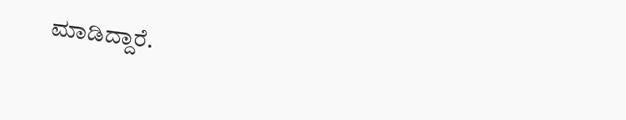ಮಾಡಿದ್ದಾರೆ.